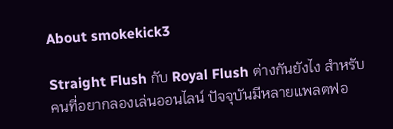About smokekick3

Straight Flush กับ Royal Flush ต่างกันยังไง สำหรับคนที่อยากลองเล่นออนไลน์ ปัจจุบันมีหลายแพลตฟอ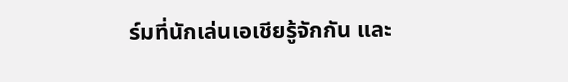ร์มที่นักเล่นเอเชียรู้จักกัน และ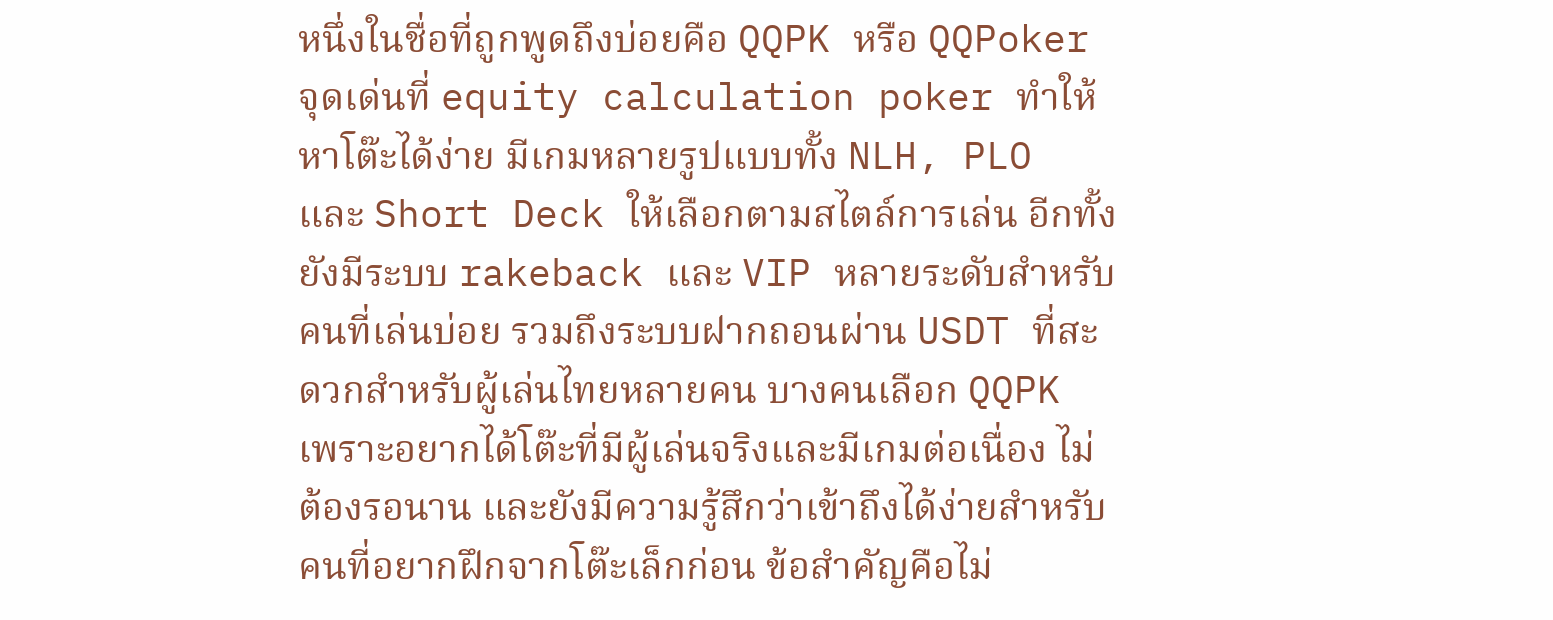หนึ่งในชื่อที่ถูกพูดถึงบ่อยคือ QQPK หรือ QQPoker จุดเด่นที่ equity calculation poker ทำให้หาโต๊ะได้ง่าย มีเกมหลายรูปแบบทั้ง NLH, PLO และ Short Deck ให้เลือกตามสไตล์การเล่น อีกทั้งยังมีระบบ rakeback และ VIP หลายระดับสำหรับคนที่เล่นบ่อย รวมถึงระบบฝากถอนผ่าน USDT ที่สะดวกสำหรับผู้เล่นไทยหลายคน บางคนเลือก QQPK เพราะอยากได้โต๊ะที่มีผู้เล่นจริงและมีเกมต่อเนื่อง ไม่ต้องรอนาน และยังมีความรู้สึกว่าเข้าถึงได้ง่ายสำหรับคนที่อยากฝึกจากโต๊ะเล็กก่อน ข้อสำคัญคือไม่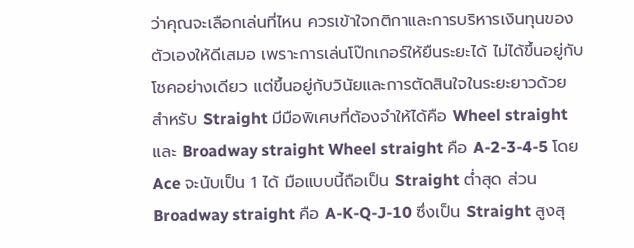ว่าคุณจะเลือกเล่นที่ไหน ควรเข้าใจกติกาและการบริหารเงินทุนของตัวเองให้ดีเสมอ เพราะการเล่นโป๊กเกอร์ให้ยืนระยะได้ ไม่ได้ขึ้นอยู่กับโชคอย่างเดียว แต่ขึ้นอยู่กับวินัยและการตัดสินใจในระยะยาวด้วย    สำหรับ Straight มีมือพิเศษที่ต้องจำให้ได้คือ Wheel straight และ Broadway straight Wheel straight คือ A-2-3-4-5 โดย Ace จะนับเป็น 1 ได้ มือแบบนี้ถือเป็น Straight ต่ำสุด ส่วน Broadway straight คือ A-K-Q-J-10 ซึ่งเป็น Straight สูงสุ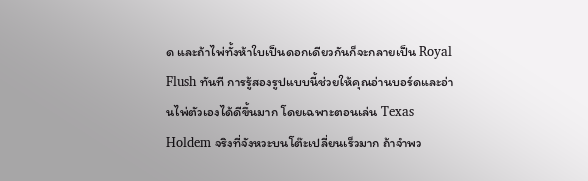ด และถ้าไพ่ทั้งห้าใบเป็นดอกเดียวกันก็จะกลายเป็น Royal Flush ทันที การรู้สองรูปแบบนี้ช่วยให้คุณอ่านบอร์ดและอ่านไพ่ตัวเองได้ดีขึ้นมาก โดยเฉพาะตอนเล่น Texas Holdem จริงที่จังหวะบนโต๊ะเปลี่ยนเร็วมาก ถ้าจำพว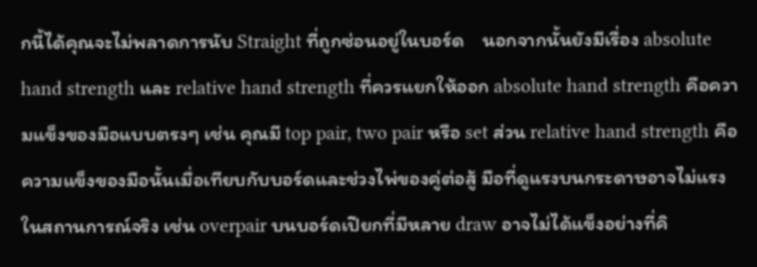กนี้ได้คุณจะไม่พลาดการนับ Straight ที่ถูกซ่อนอยู่ในบอร์ด    นอกจากนั้นยังมีเรื่อง absolute hand strength และ relative hand strength ที่ควรแยกให้ออก absolute hand strength คือความแข็งของมือแบบตรงๆ เช่น คุณมี top pair, two pair หรือ set ส่วน relative hand strength คือความแข็งของมือนั้นเมื่อเทียบกับบอร์ดและช่วงไพ่ของคู่ต่อสู้ มือที่ดูแรงบนกระดาษอาจไม่แรงในสถานการณ์จริง เช่น overpair บนบอร์ดเปียกที่มีหลาย draw อาจไม่ได้แข็งอย่างที่คิ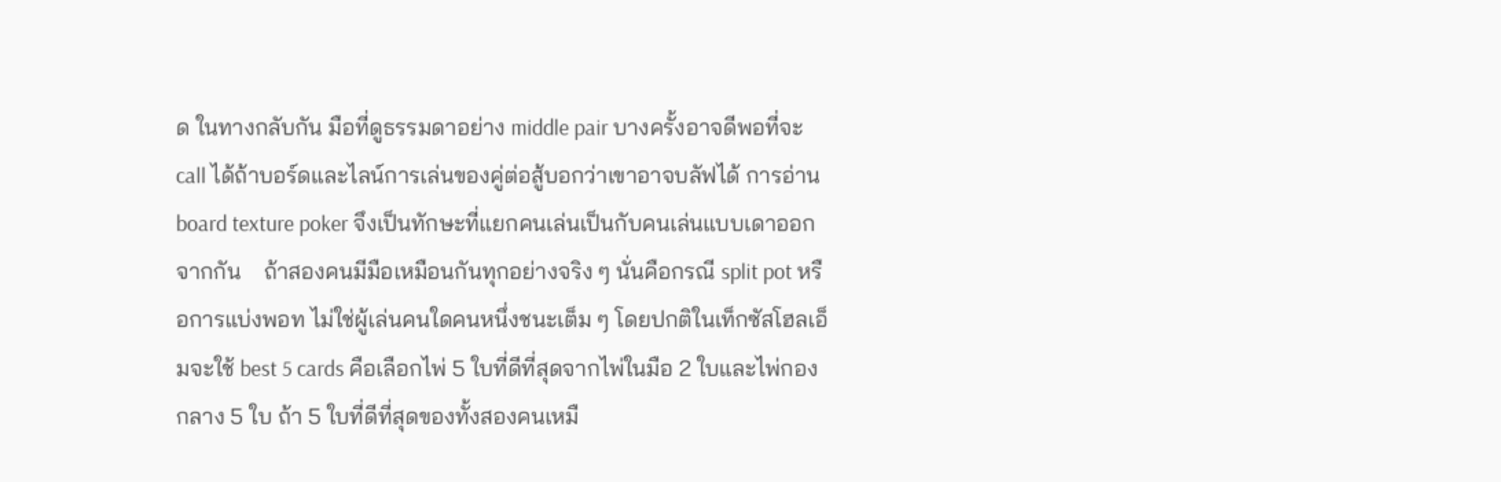ด ในทางกลับกัน มือที่ดูธรรมดาอย่าง middle pair บางครั้งอาจดีพอที่จะ call ได้ถ้าบอร์ดและไลน์การเล่นของคู่ต่อสู้บอกว่าเขาอาจบลัฟได้ การอ่าน board texture poker จึงเป็นทักษะที่แยกคนเล่นเป็นกับคนเล่นแบบเดาออกจากกัน    ถ้าสองคนมีมือเหมือนกันทุกอย่างจริง ๆ นั่นคือกรณี split pot หรือการแบ่งพอท ไม่ใช่ผู้เล่นคนใดคนหนึ่งชนะเต็ม ๆ โดยปกติในเท็กซัสโฮลเอ็มจะใช้ best 5 cards คือเลือกไพ่ 5 ใบที่ดีที่สุดจากไพ่ในมือ 2 ใบและไพ่กองกลาง 5 ใบ ถ้า 5 ใบที่ดีที่สุดของทั้งสองคนเหมื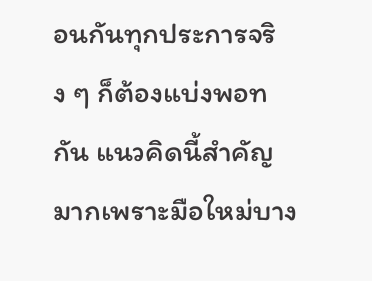อนกันทุกประการจริง ๆ ก็ต้องแบ่งพอทกัน แนวคิดนี้สำคัญมากเพราะมือใหม่บาง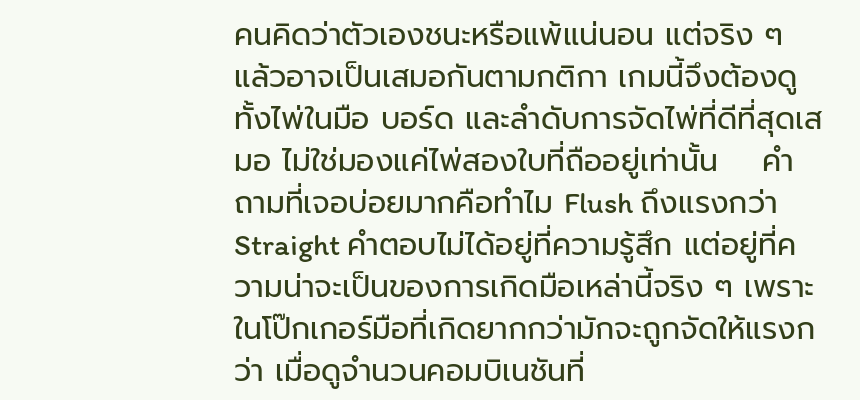คนคิดว่าตัวเองชนะหรือแพ้แน่นอน แต่จริง ๆ แล้วอาจเป็นเสมอกันตามกติกา เกมนี้จึงต้องดูทั้งไพ่ในมือ บอร์ด และลำดับการจัดไพ่ที่ดีที่สุดเสมอ ไม่ใช่มองแค่ไพ่สองใบที่ถืออยู่เท่านั้น    คำถามที่เจอบ่อยมากคือทำไม Flush ถึงแรงกว่า Straight คำตอบไม่ได้อยู่ที่ความรู้สึก แต่อยู่ที่ความน่าจะเป็นของการเกิดมือเหล่านี้จริง ๆ เพราะในโป๊กเกอร์มือที่เกิดยากกว่ามักจะถูกจัดให้แรงกว่า เมื่อดูจำนวนคอมบิเนชันที่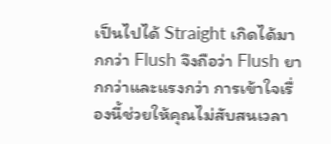เป็นไปได้ Straight เกิดได้มากกว่า Flush จึงถือว่า Flush ยากกว่าและแรงกว่า การเข้าใจเรื่องนี้ช่วยให้คุณไม่สับสนเวลา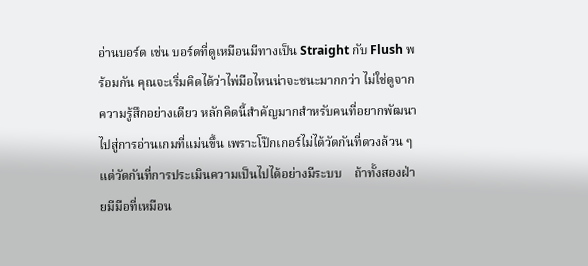อ่านบอร์ด เช่น บอร์ดที่ดูเหมือนมีทางเป็น Straight กับ Flush พร้อมกัน คุณจะเริ่มคิดได้ว่าไพ่มือไหนน่าจะชนะมากกว่า ไม่ใช่ดูจากความรู้สึกอย่างเดียว หลักคิดนี้สำคัญมากสำหรับคนที่อยากพัฒนาไปสู่การอ่านเกมที่แม่นขึ้น เพราะโป๊กเกอร์ไม่ได้วัดกันที่ดวงล้วน ๆ แต่วัดกันที่การประเมินความเป็นไปได้อย่างมีระบบ    ถ้าทั้งสองฝ่ายมีมือที่เหมือน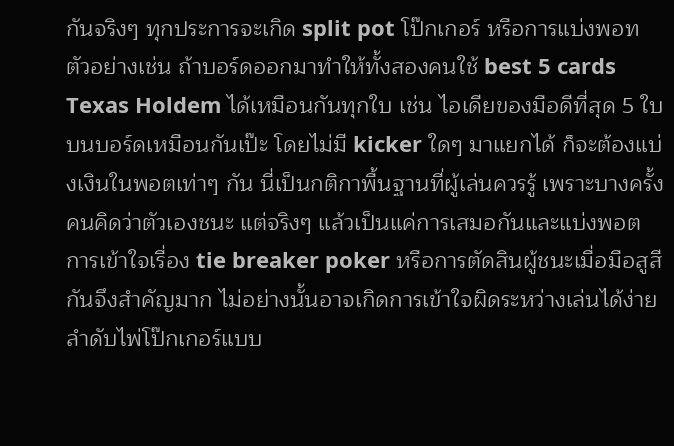กันจริงๆ ทุกประการจะเกิด split pot โป๊กเกอร์ หรือการแบ่งพอท ตัวอย่างเช่น ถ้าบอร์ดออกมาทำให้ทั้งสองคนใช้ best 5 cards Texas Holdem ได้เหมือนกันทุกใบ เช่น ไอเดียของมือดีที่สุด 5 ใบบนบอร์ดเหมือนกันเป๊ะ โดยไม่มี kicker ใดๆ มาแยกได้ ก็จะต้องแบ่งเงินในพอตเท่าๆ กัน นี่เป็นกติกาพื้นฐานที่ผู้เล่นควรรู้ เพราะบางครั้งคนคิดว่าตัวเองชนะ แต่จริงๆ แล้วเป็นแค่การเสมอกันและแบ่งพอต การเข้าใจเรื่อง tie breaker poker หรือการตัดสินผู้ชนะเมื่อมือสูสีกันจึงสำคัญมาก ไม่อย่างนั้นอาจเกิดการเข้าใจผิดระหว่างเล่นได้ง่าย    ลำดับไพ่โป๊กเกอร์แบบ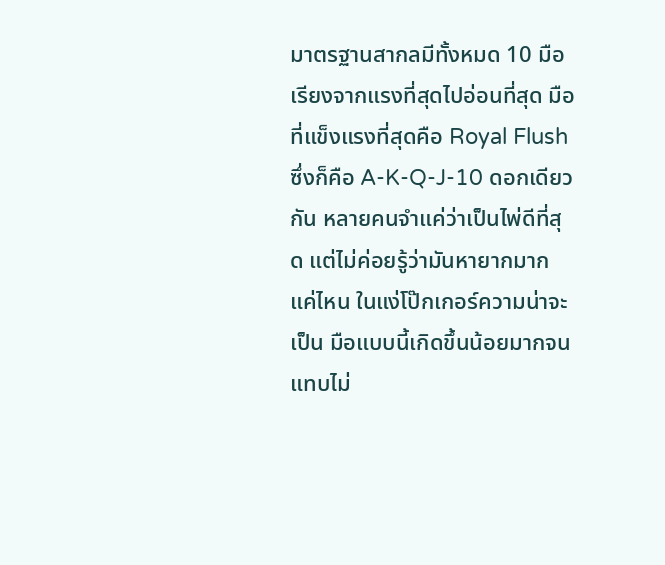มาตรฐานสากลมีทั้งหมด 10 มือ เรียงจากแรงที่สุดไปอ่อนที่สุด มือที่แข็งแรงที่สุดคือ Royal Flush ซึ่งก็คือ A-K-Q-J-10 ดอกเดียวกัน หลายคนจำแค่ว่าเป็นไพ่ดีที่สุด แต่ไม่ค่อยรู้ว่ามันหายากมากแค่ไหน ในแง่โป๊กเกอร์ความน่าจะเป็น มือแบบนี้เกิดขึ้นน้อยมากจนแทบไม่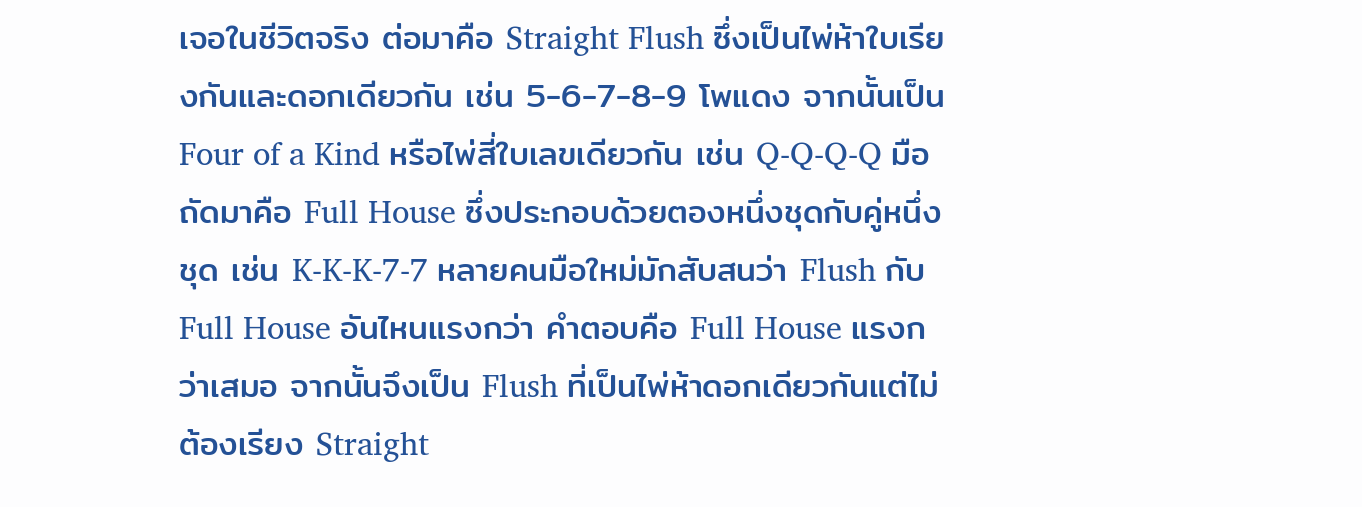เจอในชีวิตจริง ต่อมาคือ Straight Flush ซึ่งเป็นไพ่ห้าใบเรียงกันและดอกเดียวกัน เช่น 5-6-7-8-9 โพแดง จากนั้นเป็น Four of a Kind หรือไพ่สี่ใบเลขเดียวกัน เช่น Q-Q-Q-Q มือถัดมาคือ Full House ซึ่งประกอบด้วยตองหนึ่งชุดกับคู่หนึ่งชุด เช่น K-K-K-7-7 หลายคนมือใหม่มักสับสนว่า Flush กับ Full House อันไหนแรงกว่า คำตอบคือ Full House แรงกว่าเสมอ จากนั้นจึงเป็น Flush ที่เป็นไพ่ห้าดอกเดียวกันแต่ไม่ต้องเรียง Straight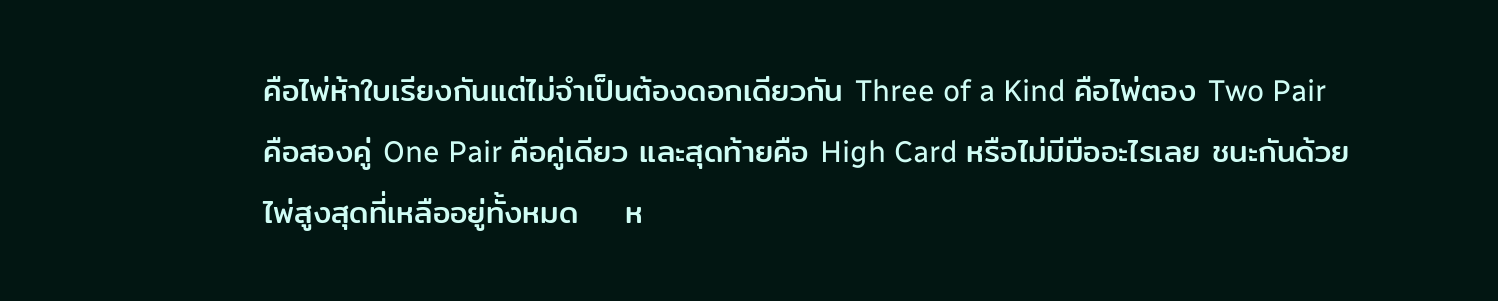คือไพ่ห้าใบเรียงกันแต่ไม่จำเป็นต้องดอกเดียวกัน Three of a Kind คือไพ่ตอง Two Pair คือสองคู่ One Pair คือคู่เดียว และสุดท้ายคือ High Card หรือไม่มีมืออะไรเลย ชนะกันด้วยไพ่สูงสุดที่เหลืออยู่ทั้งหมด    ห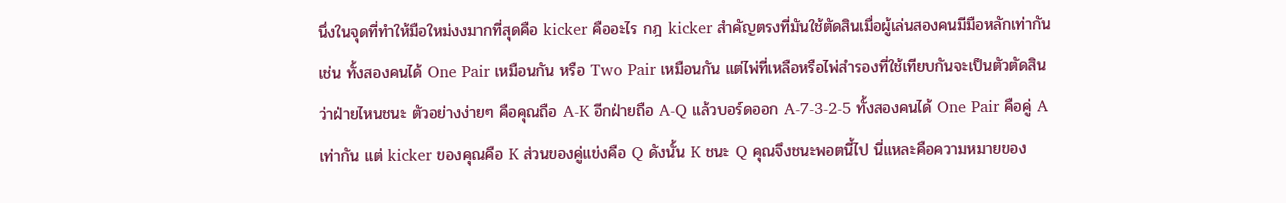นึ่งในจุดที่ทำให้มือใหม่งงมากที่สุดคือ kicker คืออะไร กฎ kicker สำคัญตรงที่มันใช้ตัดสินเมื่อผู้เล่นสองคนมีมือหลักเท่ากัน เช่น ทั้งสองคนได้ One Pair เหมือนกัน หรือ Two Pair เหมือนกัน แต่ไพ่ที่เหลือหรือไพ่สำรองที่ใช้เทียบกันจะเป็นตัวตัดสินว่าฝ่ายไหนชนะ ตัวอย่างง่ายๆ คือคุณถือ A-K อีกฝ่ายถือ A-Q แล้วบอร์ดออก A-7-3-2-5 ทั้งสองคนได้ One Pair คือคู่ A เท่ากัน แต่ kicker ของคุณคือ K ส่วนของคู่แข่งคือ Q ดังนั้น K ชนะ Q คุณจึงชนะพอตนี้ไป นี่แหละคือความหมายของ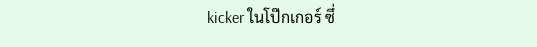kicker ในโป๊กเกอร์ ซึ่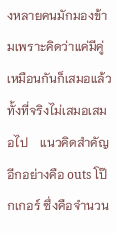งหลายคนมักมองข้ามเพราะคิดว่าแค่มีคู่เหมือนกันก็เสมอแล้ว ทั้งที่จริงไม่เสมอเสมอไป    แนวคิดสำคัญอีกอย่างคือ outs โป๊กเกอร์ ซึ่งคือจำนวน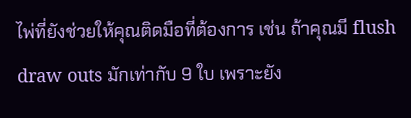ไพ่ที่ยังช่วยให้คุณติดมือที่ต้องการ เช่น ถ้าคุณมี flush draw outs มักเท่ากับ 9 ใบ เพราะยัง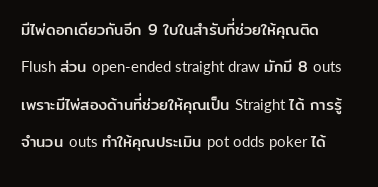มีไพ่ดอกเดียวกันอีก 9 ใบในสำรับที่ช่วยให้คุณติด Flush ส่วน open-ended straight draw มักมี 8 outs เพราะมีไพ่สองด้านที่ช่วยให้คุณเป็น Straight ได้ การรู้จำนวน outs ทำให้คุณประเมิน pot odds poker ได้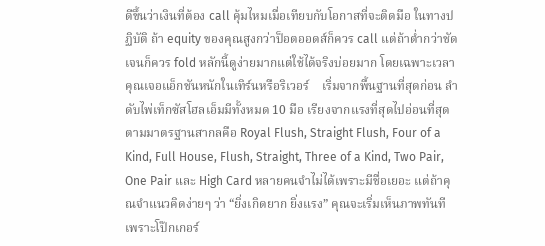ดีขึ้นว่าเงินที่ต้อง call คุ้มไหมเมื่อเทียบกับโอกาสที่จะติดมือ ในทางปฏิบัติ ถ้า equity ของคุณสูงกว่าป็อตออดส์ก็ควร call แต่ถ้าต่ำกว่าชัดเจนก็ควร fold หลักนี้ดูง่ายมากแต่ใช้ได้จริงบ่อยมาก โดยเฉพาะเวลาคุณเจอแอ็กชันหนักในเทิร์นหรือริเวอร์    เริ่มจากพื้นฐานที่สุดก่อน ลำดับไพ่เท็กซัสโฮลเอ็มมีทั้งหมด 10 มือ เรียงจากแรงที่สุดไปอ่อนที่สุดตามมาตรฐานสากลคือ Royal Flush, Straight Flush, Four of a Kind, Full House, Flush, Straight, Three of a Kind, Two Pair, One Pair และ High Card หลายคนจำไม่ได้เพราะมีชื่อเยอะ แต่ถ้าคุณจำแนวคิดง่ายๆ ว่า “ยิ่งเกิดยาก ยิ่งแรง” คุณจะเริ่มเห็นภาพทันที เพราะโป๊กเกอร์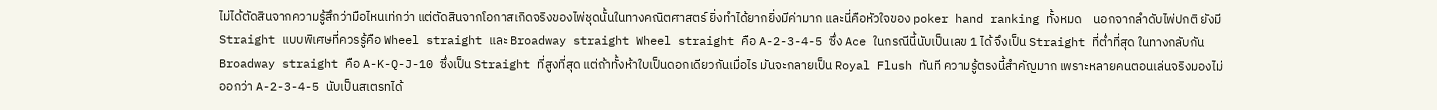ไม่ได้ตัดสินจากความรู้สึกว่ามือไหนเท่กว่า แต่ตัดสินจากโอกาสเกิดจริงของไพ่ชุดนั้นในทางคณิตศาสตร์ ยิ่งทำได้ยากยิ่งมีค่ามาก และนี่คือหัวใจของ poker hand ranking ทั้งหมด    นอกจากลำดับไพ่ปกติ ยังมี Straight แบบพิเศษที่ควรรู้คือ Wheel straight และ Broadway straight Wheel straight คือ A-2-3-4-5 ซึ่ง Ace ในกรณีนี้นับเป็นเลข 1 ได้ จึงเป็น Straight ที่ต่ำที่สุด ในทางกลับกัน Broadway straight คือ A-K-Q-J-10 ซึ่งเป็น Straight ที่สูงที่สุด แต่ถ้าทั้งห้าใบเป็นดอกเดียวกันเมื่อไร มันจะกลายเป็น Royal Flush ทันที ความรู้ตรงนี้สำคัญมาก เพราะหลายคนตอนเล่นจริงมองไม่ออกว่า A-2-3-4-5 นับเป็นสเตรทได้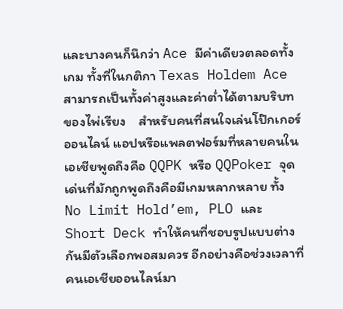และบางคนก็นึกว่า Ace มีค่าเดียวตลอดทั้งเกม ทั้งที่ในกติกา Texas Holdem Ace สามารถเป็นทั้งค่าสูงและค่าต่ำได้ตามบริบทของไพ่เรียง    สำหรับคนที่สนใจเล่นโป๊กเกอร์ออนไลน์ แอปหรือแพลตฟอร์มที่หลายคนในเอเชียพูดถึงคือ QQPK หรือ QQPoker จุดเด่นที่มักถูกพูดถึงคือมีเกมหลากหลาย ทั้ง No Limit Hold’em, PLO และ Short Deck ทำให้คนที่ชอบรูปแบบต่างกันมีตัวเลือกพอสมควร อีกอย่างคือช่วงเวลาที่คนเอเชียออนไลน์มา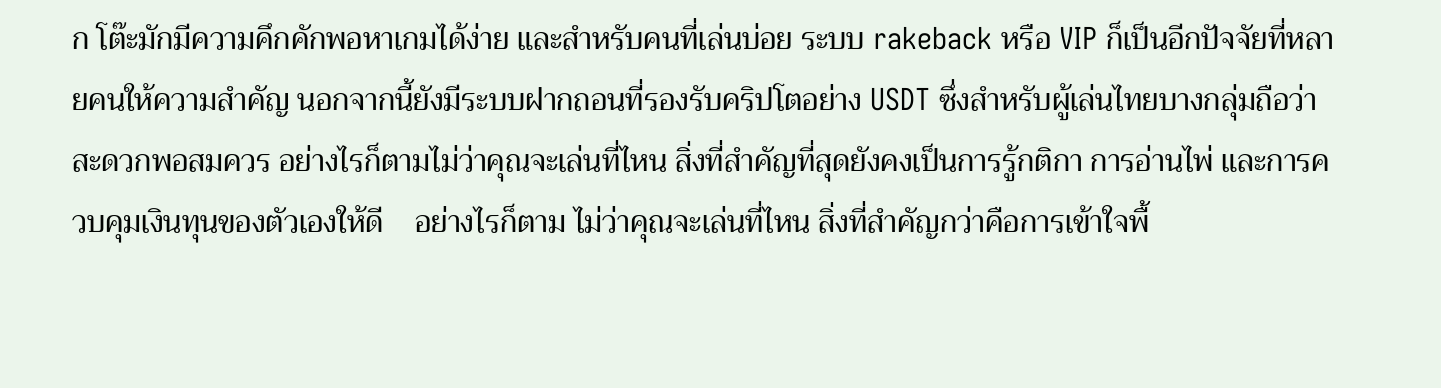ก โต๊ะมักมีความคึกคักพอหาเกมได้ง่าย และสำหรับคนที่เล่นบ่อย ระบบ rakeback หรือ VIP ก็เป็นอีกปัจจัยที่หลายคนให้ความสำคัญ นอกจากนี้ยังมีระบบฝากถอนที่รองรับคริปโตอย่าง USDT ซึ่งสำหรับผู้เล่นไทยบางกลุ่มถือว่าสะดวกพอสมควร อย่างไรก็ตามไม่ว่าคุณจะเล่นที่ไหน สิ่งที่สำคัญที่สุดยังคงเป็นการรู้กติกา การอ่านไพ่ และการควบคุมเงินทุนของตัวเองให้ดี    อย่างไรก็ตาม ไม่ว่าคุณจะเล่นที่ไหน สิ่งที่สำคัญกว่าคือการเข้าใจพื้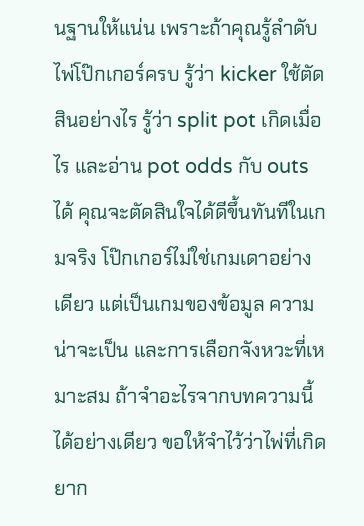นฐานให้แน่น เพราะถ้าคุณรู้ลำดับไพ่โป๊กเกอร์ครบ รู้ว่า kicker ใช้ตัดสินอย่างไร รู้ว่า split pot เกิดเมื่อไร และอ่าน pot odds กับ outs ได้ คุณจะตัดสินใจได้ดีขึ้นทันทีในเกมจริง โป๊กเกอร์ไม่ใช่เกมเดาอย่างเดียว แต่เป็นเกมของข้อมูล ความน่าจะเป็น และการเลือกจังหวะที่เหมาะสม ถ้าจำอะไรจากบทความนี้ได้อย่างเดียว ขอให้จำไว้ว่าไพ่ที่เกิดยาก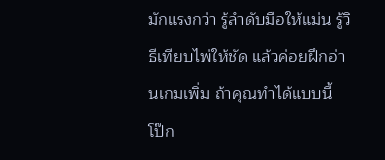มักแรงกว่า รู้ลำดับมือให้แม่น รู้วิธีเทียบไพ่ให้ชัด แล้วค่อยฝึกอ่านเกมเพิ่ม ถ้าคุณทำได้แบบนี้ โป๊ก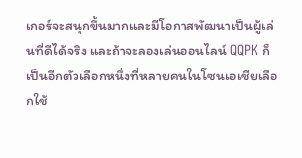เกอร์จะสนุกขึ้นมากและมีโอกาสพัฒนาเป็นผู้เล่นที่ดีได้จริง และถ้าจะลองเล่นออนไลน์ QQPK ก็เป็นอีกตัวเลือกหนึ่งที่หลายคนในโซนเอเชียเลือกใช้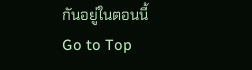กันอยู่ในตอนนี้
Go to Top